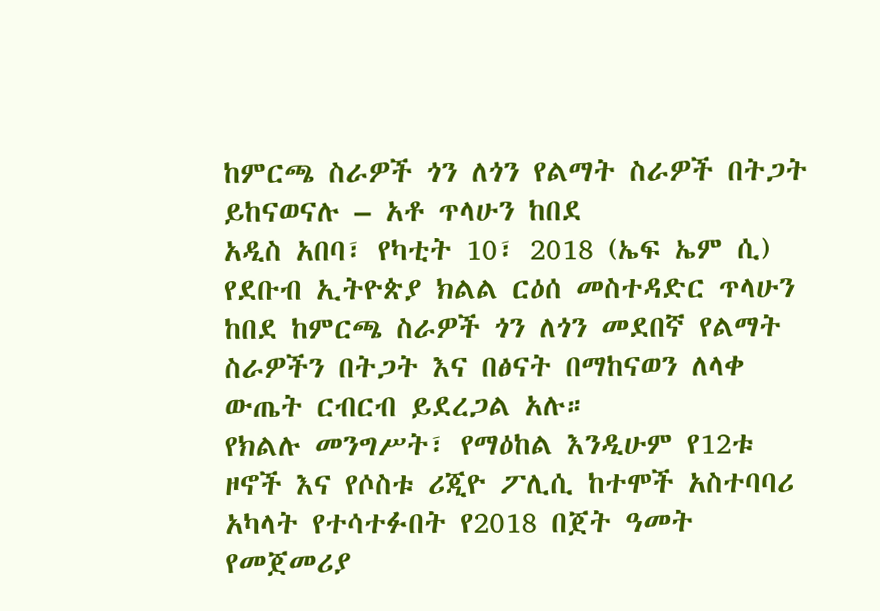ከምርጫ ስራዎች ጎን ለጎን የልማት ስራዎች በትጋት ይከናወናሉ – አቶ ጥላሁን ከበደ
አዲስ አበባ፣ የካቲት 10፣ 2018 (ኤፍ ኤም ሲ) የደቡብ ኢትዮጵያ ክልል ርዕሰ መስተዳድር ጥላሁን ከበደ ከምርጫ ስራዎች ጎን ለጎን መደበኛ የልማት ስራዎችን በትጋት እና በፅናት በማከናወን ለላቀ ውጤት ርብርብ ይደረጋል አሉ።
የክልሉ መንግሥት፣ የማዕከል እንዲሁም የ12ቱ ዞኖች እና የሶስቱ ሪጂዮ ፖሊሲ ከተሞች አስተባባሪ አካላት የተሳተፉበት የ2018 በጀት ዓመት የመጀመሪያ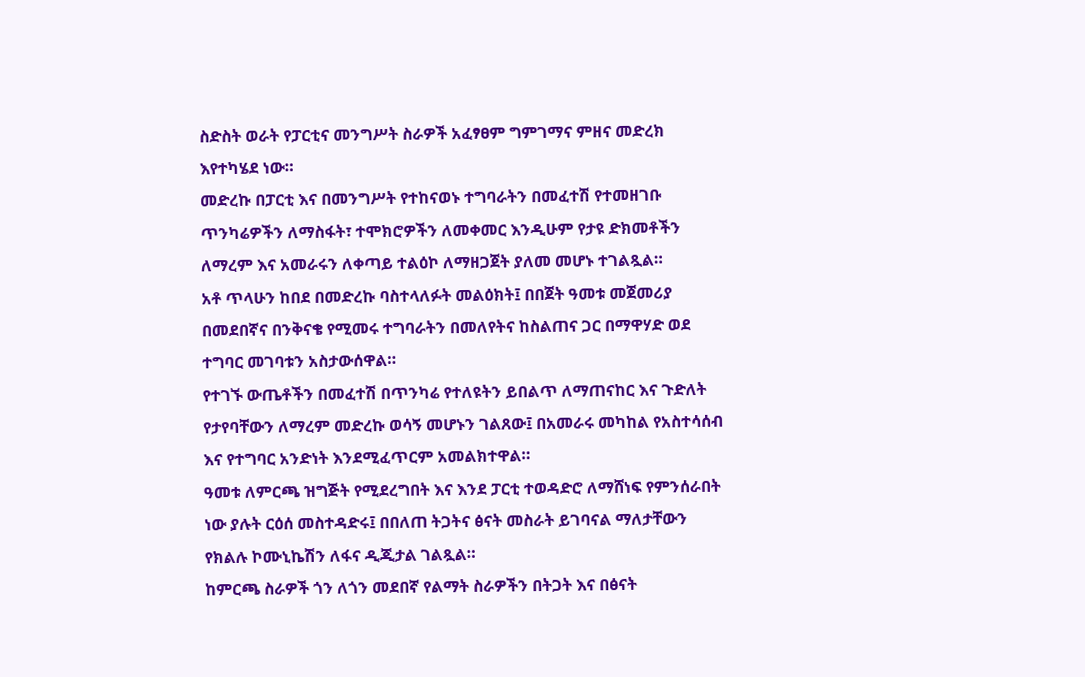ስድስት ወራት የፓርቲና መንግሥት ስራዎች አፈፃፀም ግምገማና ምዘና መድረክ እየተካሄደ ነው።
መድረኩ በፓርቲ እና በመንግሥት የተከናወኑ ተግባራትን በመፈተሽ የተመዘገቡ ጥንካሬዎችን ለማስፋት፣ ተሞክሮዎችን ለመቀመር እንዲሁም የታዩ ድክመቶችን ለማረም እና አመራሩን ለቀጣይ ተልዕኮ ለማዘጋጀት ያለመ መሆኑ ተገልጿል።
አቶ ጥላሁን ከበደ በመድረኩ ባስተላለፉት መልዕክት፤ በበጀት ዓመቱ መጀመሪያ በመደበኛና በንቅናቄ የሚመሩ ተግባራትን በመለየትና ከስልጠና ጋር በማዋሃድ ወደ ተግባር መገባቱን አስታውሰዋል።
የተገኙ ውጤቶችን በመፈተሽ በጥንካሬ የተለዩትን ይበልጥ ለማጠናከር እና ጉድለት የታየባቸውን ለማረም መድረኩ ወሳኝ መሆኑን ገልጸው፤ በአመራሩ መካከል የአስተሳሰብ እና የተግባር አንድነት እንደሚፈጥርም አመልክተዋል።
ዓመቱ ለምርጫ ዝግጅት የሚደረግበት እና እንደ ፓርቲ ተወዳድሮ ለማሸነፍ የምንሰራበት ነው ያሉት ርዕሰ መስተዳድሩ፤ በበለጠ ትጋትና ፅናት መስራት ይገባናል ማለታቸውን የክልሉ ኮሙኒኬሽን ለፋና ዲጂታል ገልጿል።
ከምርጫ ስራዎች ጎን ለጎን መደበኛ የልማት ስራዎችን በትጋት እና በፅናት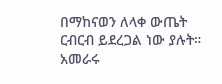በማከናወን ለላቀ ውጤት ርብርብ ይደረጋል ነው ያሉት።
አመራሩ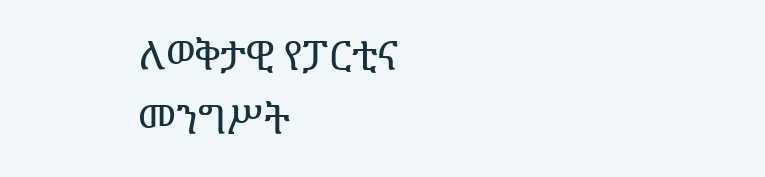ለወቅታዊ የፓርቲና መንግሥት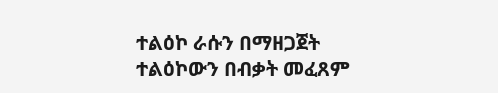ተልዕኮ ራሱን በማዘጋጀት ተልዕኮውን በብቃት መፈጸም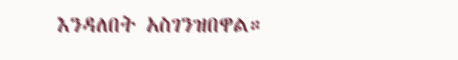እንዳለበት አስገንዝበዋል።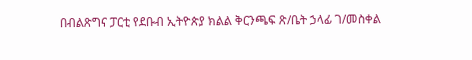በብልጽግና ፓርቲ የደቡብ ኢትዮጵያ ክልል ቅርንጫፍ ጽ/ቤት ኃላፊ ገ/መስቀል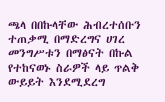ጫላ በበኩላቸው ሕብረተሰቡን ተጠቃሚ በማድረግና ሀገረ መንግሥቱን በማፅናት በኩል የተከናወኑ ስራዎች ላይ ጥልቅ ውይይት እንደሚደረግ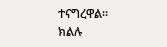ተናግረዋል።
ክልሉ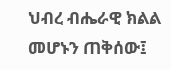ህብረ ብሔራዊ ክልል መሆኑን ጠቅሰው፤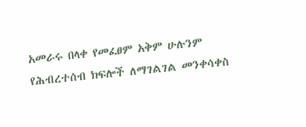አመራሩ በላቀ የመፈፀም አቅም ሁሉንም የሕብረተሰብ ክፍሎች ለማገልገል መንቀሳቀስ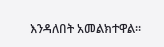እንዳለበት አመልክተዋል።